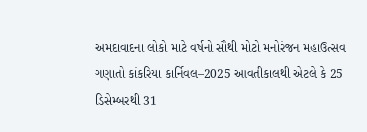અમદાવાદના લોકો માટે વર્ષનો સૌથી મોટો મનોરંજન મહાઉત્સવ ગણાતો કાંકરિયા કાર્નિવલ–2025 આવતીકાલથી એટલે કે 25 ડિસેમ્બરથી 31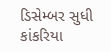ડિસેમ્બર સુધી કાંકરિયા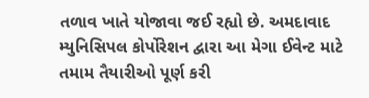તળાવ ખાતે યોજાવા જઈ રહ્યો છે. અમદાવાદ મ્યુનિસિપલ કોર્પોરેશન દ્વારા આ મેગા ઈવેન્ટ માટે તમામ તૈયારીઓ પૂર્ણ કરી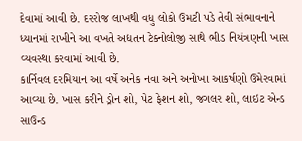દેવામાં આવી છે. દરરોજ લાખથી વધુ લોકો ઉમટી પડે તેવી સંભાવનાને ધ્યાનમાં રાખીને આ વખતે અદ્યતન ટેક્નોલોજી સાથે ભીડ નિયંત્રણની ખાસ વ્યવસ્થા કરવામાં આવી છે.
કાર્નિવલ દરમિયાન આ વર્ષે અનેક નવા અને અનોખા આકર્ષણો ઉમેરવામાં આવ્યા છે. ખાસ કરીને ડ્રોન શો, પેટ ફેશન શો, જગલર શો, લાઇટ એન્ડ સાઉન્ડ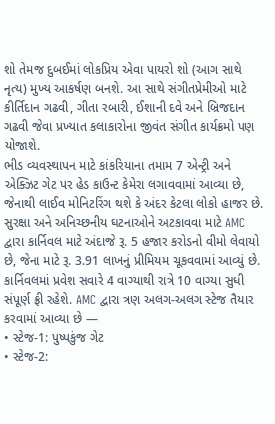શો તેમજ દુબઈમાં લોકપ્રિય એવા પાયરો શો (આગ સાથે નૃત્ય) મુખ્ય આકર્ષણ બનશે. આ સાથે સંગીતપ્રેમીઓ માટે કીર્તિદાન ગઢવી, ગીતા રબારી, ઈશાની દવે અને બ્રિજદાન ગઢવી જેવા પ્રખ્યાત કલાકારોના જીવંત સંગીત કાર્યક્રમો પણ યોજાશે.
ભીડ વ્યવસ્થાપન માટે કાંકરિયાના તમામ 7 એન્ટ્રી અને એક્ઝિટ ગેટ પર હેડ કાઉન્ટ કેમેરા લગાવવામાં આવ્યા છે, જેનાથી લાઈવ મોનિટરિંગ થશે કે અંદર કેટલા લોકો હાજર છે. સુરક્ષા અને અનિચ્છનીય ઘટનાઓને અટકાવવા માટે AMC દ્વારા કાર્નિવલ માટે અંદાજે રૂ. 5 હજાર કરોડનો વીમો લેવાયો છે, જેના માટે રૂ. 3.91 લાખનું પ્રીમિયમ ચૂકવવામાં આવ્યું છે.
કાર્નિવલમાં પ્રવેશ સવારે 4 વાગ્યાથી રાત્રે 10 વાગ્યા સુધી સંપૂર્ણ ફ્રી રહેશે. AMC દ્વારા ત્રણ અલગ-અલગ સ્ટેજ તૈયાર કરવામાં આવ્યા છે —
• સ્ટેજ-1: પુષ્પકુંજ ગેટ
• સ્ટેજ-2: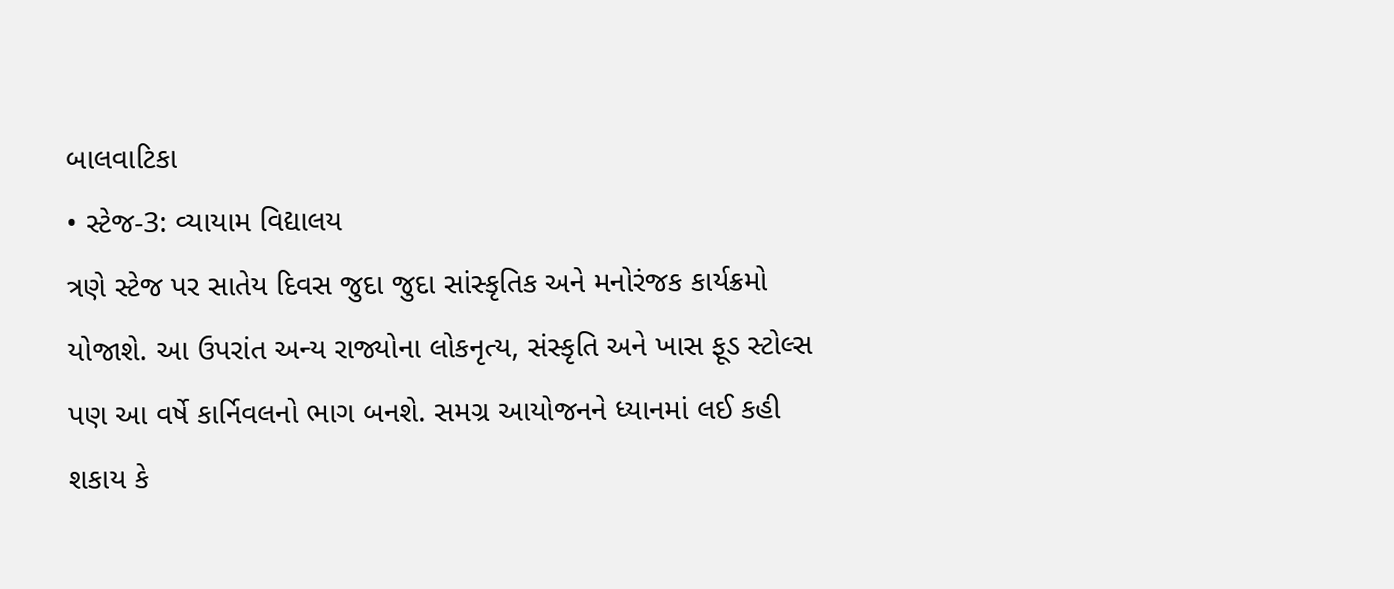બાલવાટિકા
• સ્ટેજ-3: વ્યાયામ વિદ્યાલય
ત્રણે સ્ટેજ પર સાતેય દિવસ જુદા જુદા સાંસ્કૃતિક અને મનોરંજક કાર્યક્રમો યોજાશે. આ ઉપરાંત અન્ય રાજ્યોના લોકનૃત્ય, સંસ્કૃતિ અને ખાસ ફૂડ સ્ટોલ્સ પણ આ વર્ષે કાર્નિવલનો ભાગ બનશે. સમગ્ર આયોજનને ધ્યાનમાં લઈ કહી શકાય કે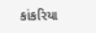કાંકરિયા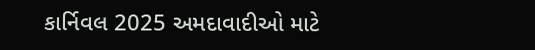કાર્નિવલ 2025 અમદાવાદીઓ માટે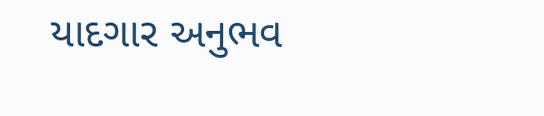યાદગાર અનુભવ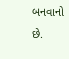બનવાનો છે.